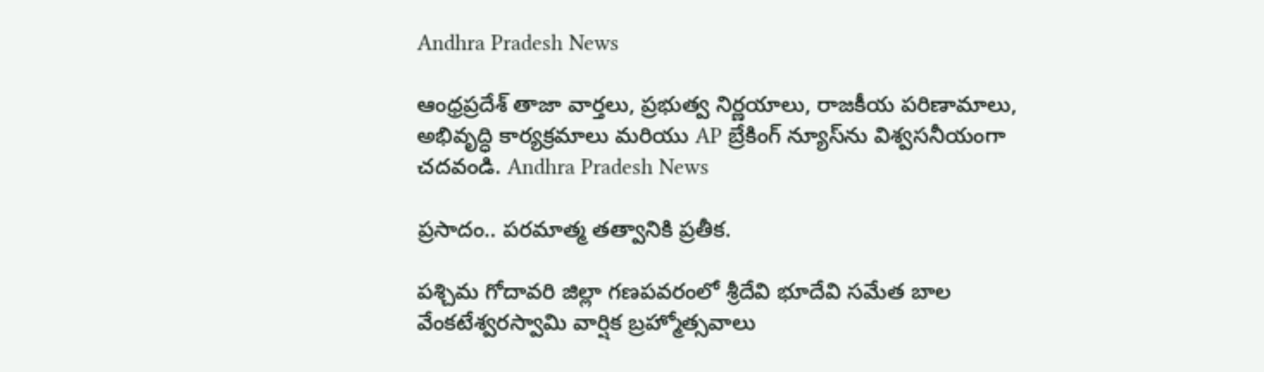Andhra Pradesh News

ఆంధ్రప్రదేశ్ తాజా వార్తలు, ప్రభుత్వ నిర్ణయాలు, రాజకీయ పరిణామాలు, అభివృద్ధి కార్యక్రమాలు మరియు AP బ్రేకింగ్ న్యూస్‌ను విశ్వసనీయంగా చదవండి. Andhra Pradesh News

ప్రసాదం.. పరమాత్మ తత్వానికి ప్రతీక.

పశ్చిమ గోదావరి జిల్లా గణపవరంలో శ్రీదేవి భూదేవి సమేత బాల వేంకటేశ్వరస్వామి వార్షిక బ్రహ్మోత్సవాలు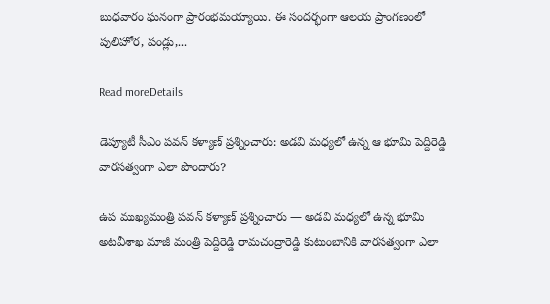బుధవారం ఘనంగా ప్రారంభమయ్యాయి. ఈ సందర్భంగా ఆలయ ప్రాంగణంలో పులిహోర, పండ్లు,...

Read moreDetails

డెప్యూటీ సీఎం పవన్‌ కళ్యాణ్‌ ప్రశ్నించారు: అడవి మధ్యలో ఉన్న ఆ భూమి పెద్దిరెడ్డి వారసత్వంగా ఎలా పొందారు?

ఉప ముఖ్యమంత్రి పవన్‌ కళ్యాణ్‌ ప్రశ్నించారు — అడవి మధ్యలో ఉన్న భూమి అటవీశాఖ మాజీ మంత్రి పెద్దిరెడ్డి రామచంద్రారెడ్డి కుటుంబానికి వారసత్వంగా ఎలా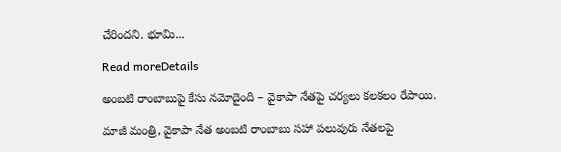చేరిందని. భూమి...

Read moreDetails

అంబటి రాంబాబుపై కేసు నమోదైంది – వైకాపా నేతపై చర్యలు కలకలం రేపాయి.

మాజీ మంత్రి, వైకాపా నేత అంబటి రాంబాబు సహా పలువురు నేతలపై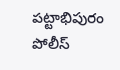పట్టాభిపురం పోలీస్‌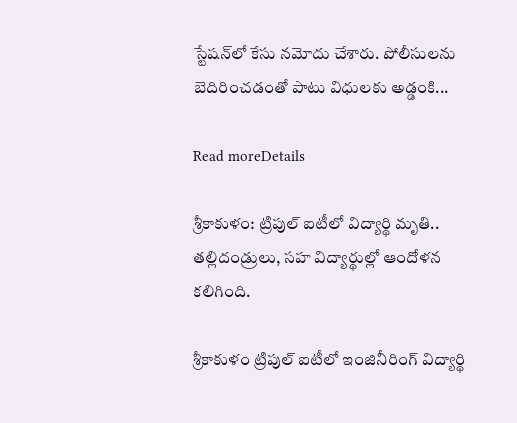స్టేషన్‌లో కేసు నమోదు చేశారు. పోలీసులను బెదిరించడంతో పాటు విధులకు అడ్డంకి...

Read moreDetails

శ్రీకాకుళం: ట్రిపుల్‌ ఐటీలో విద్యార్థి మృతి.. తల్లిదండ్రులు, సహ విద్యార్థుల్లో ఆందోళన కలిగింది.

శ్రీకాకుళం ట్రిపుల్‌ ఐటీలో ఇంజినీరింగ్‌ విద్యార్థి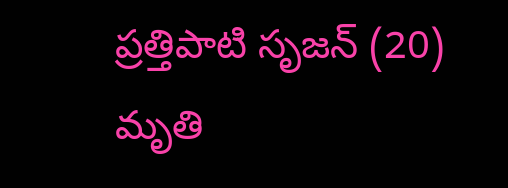ప్రత్తిపాటి సృజన్‌ (20) మృతి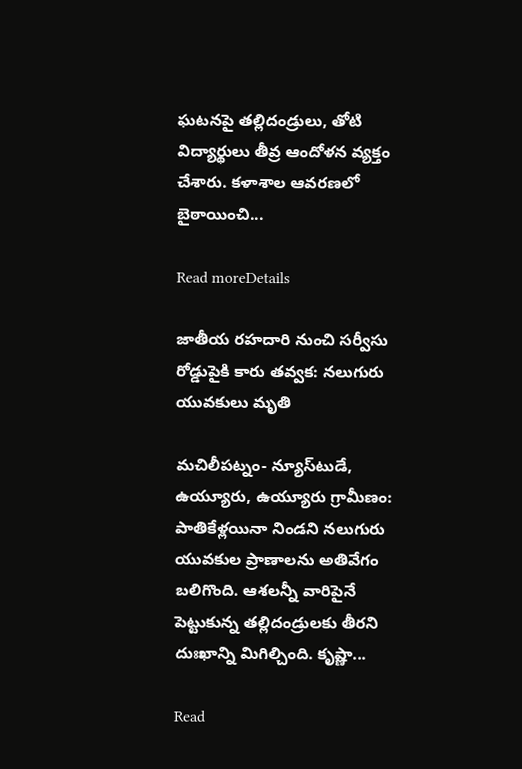ఘటనపై తల్లిదండ్రులు, తోటి విద్యార్థులు తీవ్ర ఆందోళన వ్యక్తం చేశారు. కళాశాల ఆవరణలో బైఠాయించి...

Read moreDetails

జాతీయ రహదారి నుంచి సర్వీసు రోడ్డుపైకి కారు తవ్వక: నలుగురు యువకులు మృతి

మచిలీపట్నం- న్యూస్‌టుడే, ఉయ్యూరు, ఉయ్యూరు గ్రామీణం: పాతికేళ్లయినా నిండని నలుగురు యువకుల ప్రాణాలను అతివేగం బలిగొంది. ఆశలన్నీ వారిపైనే పెట్టుకున్న తల్లిదండ్రులకు తీరని దుఃఖాన్ని మిగిల్చింది. కృష్ణా...

Read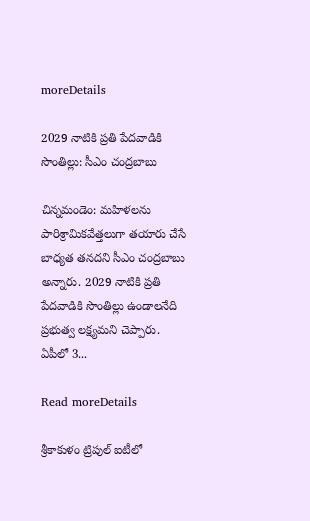moreDetails

2029 నాటికి ప్రతి పేదవాడికి సొంతిల్లు: సీఎం చంద్రబాబు

చిన్నమండెం: మహిళలను పారిశ్రామికవేత్తలుగా తయారు చేసే బాధ్యత తనదని సీఎం చంద్రబాబు  అన్నారు. 2029 నాటికి ప్రతి పేదవాడికి సొంతిల్లు ఉండాలనేది ప్రభుత్వ లక్ష్యమని చెప్పారు. ఏపీలో 3...

Read moreDetails

శ్రీకాకుళం ట్రిపుల్‌ ఐటీలో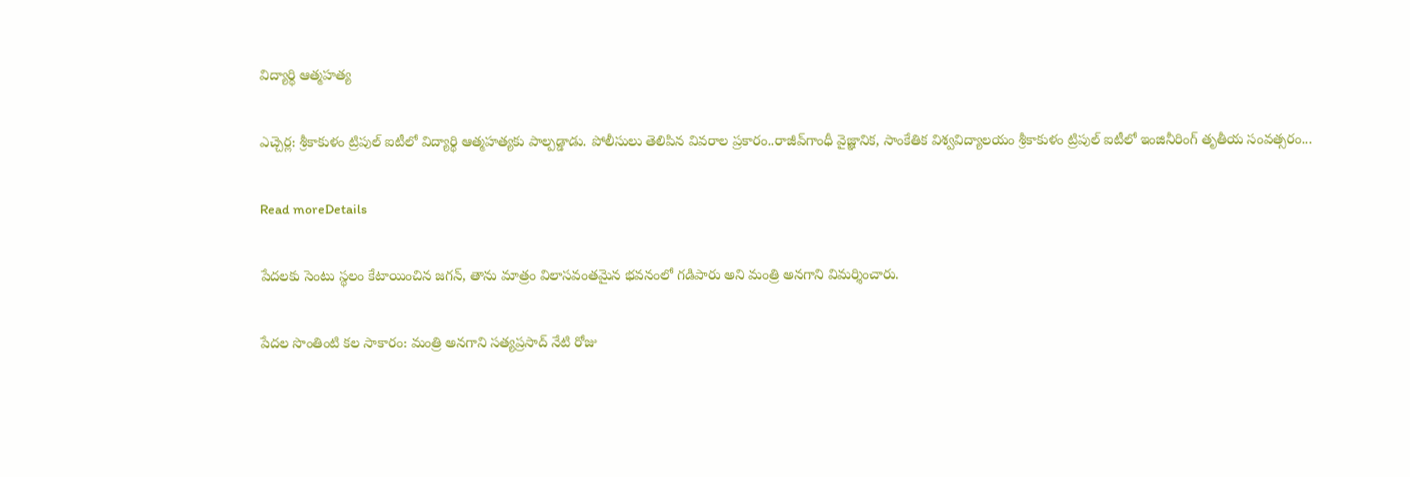విద్యార్థి ఆత్మహత్య

ఎచ్చెర్ల: శ్రీకాకుళం ట్రిపుల్‌ ఐటీలో విద్యార్థి ఆత్మహత్యకు పాల్పడ్డాడు. పోలీసులు తెలిపిన వివరాల ప్రకారం..రాజీవ్‌గాంధీ వైజ్ఞానిక, సాంకేతిక విశ్వవిద్యాలయం శ్రీకాకుళం ట్రిపుల్‌ ఐటీలో ఇంజినీరింగ్‌ తృతీయ సంవత్సరం...

Read moreDetails

పేదలకు సెంటు స్థలం కేటాయించిన జగన్, తాను మాత్రం విలాసవంతమైన భవనంలో గడిపారు అని మంత్రి అనగాని విమర్శించారు.

పేదల సొంతింటి కల సాకారం: మంత్రి అనగాని సత్యప్రసాద్‌ నేటి రోజు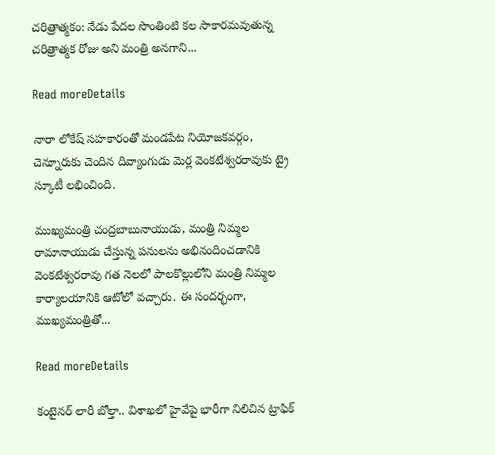చరిత్రాత్మకం: నేడు పేదల సొంతింటి కల సాకారమవుతున్న చరిత్రాత్మక రోజు అని మంత్రి అనగాని...

Read moreDetails

నారా లోకేష్ సహకారంతో మండపేట నియోజకవర్గం, చెన్నూరుకు చెందిన దివ్యాంగుడు మెర్ల వెంకటేశ్వరరావుకు ట్రై స్కూటీ లభించింది.

ముఖ్యమంత్రి చంద్రబాబునాయుడు, మంత్రి నిమ్మల రామానాయుడు చేస్తున్న పనులను అభినందించడానికి వెంకటేశ్వరరావు గత నెలలో పాలకొల్లులోని మంత్రి నిమ్మల కార్యాలయానికి ఆటోలో వచ్చారు. ఈ సందర్భంగా, ముఖ్యమంత్రితో...

Read moreDetails

కంటైనర్‌ లారీ బోల్తా.. విశాఖలో హైవేపై భారీగా నిలిచిన ట్రాఫిక్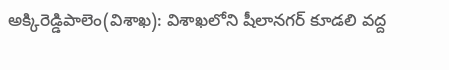అక్కిరెడ్డిపాలెం(విశాఖ): విశాఖలోని షీలానగర్‌ కూడలి వద్ద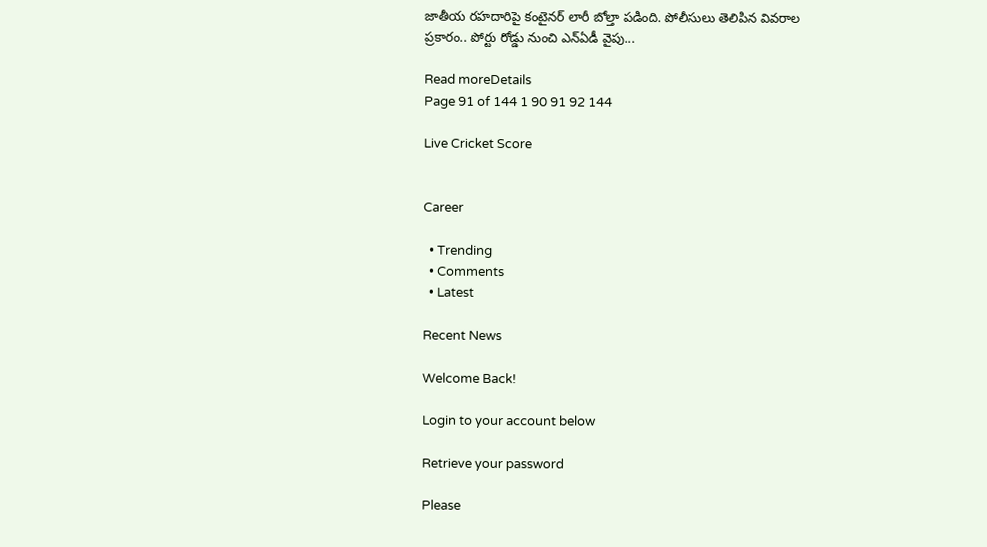జాతీయ రహదారిపై కంటైనర్ లారీ బోల్తా పడింది. పోలీసులు తెలిపిన వివరాల ప్రకారం.. పోర్టు రోడ్డు నుంచి ఎన్ఏడీ వైపు...

Read moreDetails
Page 91 of 144 1 90 91 92 144

Live Cricket Score


Career

  • Trending
  • Comments
  • Latest

Recent News

Welcome Back!

Login to your account below

Retrieve your password

Please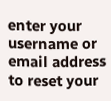enter your username or email address to reset your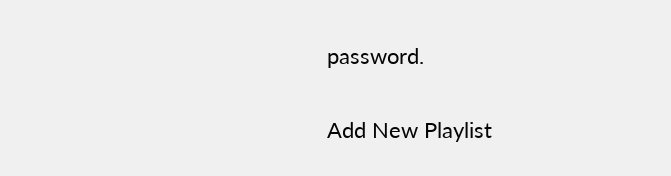password.

Add New Playlist